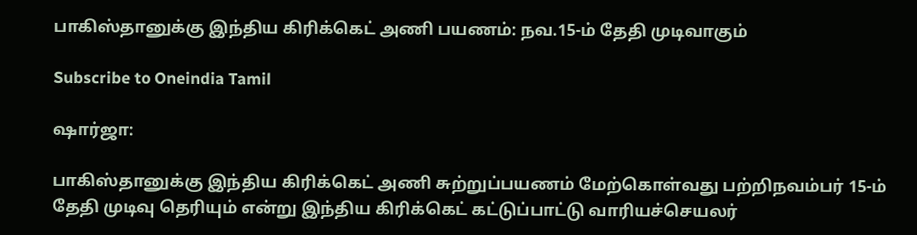பாகிஸ்தானுக்கு இந்திய கிரிக்கெட் அணி பயணம்: நவ.15-ம் தேதி முடிவாகும்

Subscribe to Oneindia Tamil

ஷார்ஜா:

பாகிஸ்தானுக்கு இந்திய கிரிக்கெட் அணி சுற்றுப்பயணம் மேற்கொள்வது பற்றிநவம்பர் 15-ம் தேதி முடிவு தெரியும் என்று இந்திய கிரிக்கெட் கட்டுப்பாட்டு வாரியச்செயலர்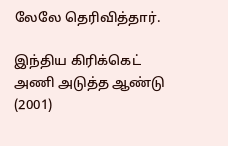லேலே தெரிவித்தார்.

இந்திய கிரிக்கெட் அணி அடுத்த ஆண்டு (2001)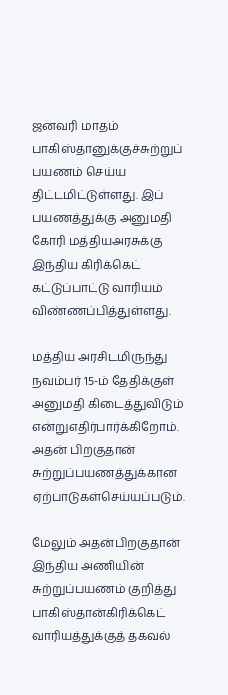ஜனவரி மாதம் பாகிஸ்தானுக்குச்சுற்றுப் பயணம் செய்ய திட்டமிட்டுள்ளது. இப் பயணத்துக்கு அனுமதி கோரி மத்தியஅரசுக்கு இந்திய கிரிக்கெட் கட்டுப்பாட்டு வாரியம் விண்ணப்பித்துள்ளது.

மத்திய அரசிடமிருந்து நவம்பர் 15-ம் தேதிக்குள் அனுமதி கிடைத்துவிடும் என்றுஎதிர்பார்க்கிறோம். அதன் பிறகுதான் சுற்றுப்பயணத்துக்கான ஏற்பாடுகள்செய்யப்படும்.

மேலும் அதன்பிறகுதான் இந்திய அணியின் சுற்றுப்பயணம் குறித்து பாகிஸ்தான்கிரிக்கெட் வாரியத்துக்குத் தகவல்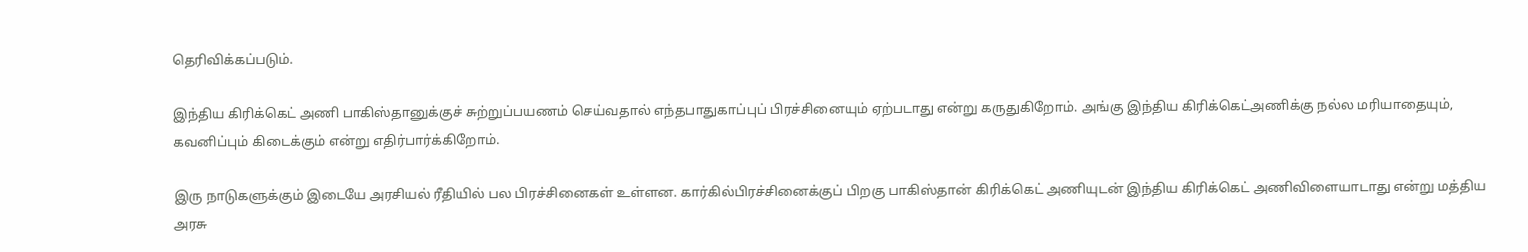தெரிவிக்கப்படும்.

இந்திய கிரிக்கெட் அணி பாகிஸ்தானுக்குச் சுற்றுப்பயணம் செய்வதால் எந்தபாதுகாப்புப் பிரச்சினையும் ஏற்படாது என்று கருதுகிறோம். அங்கு இந்திய கிரிக்கெட்அணிக்கு நல்ல மரியாதையும், கவனிப்பும் கிடைக்கும் என்று எதிர்பார்க்கிறோம்.

இரு நாடுகளுக்கும் இடையே அரசியல் ரீதியில் பல பிரச்சினைகள் உள்ளன. கார்கில்பிரச்சினைக்குப் பிறகு பாகிஸ்தான் கிரிக்கெட் அணியுடன் இந்திய கிரிக்கெட் அணிவிளையாடாது என்று மத்திய அரசு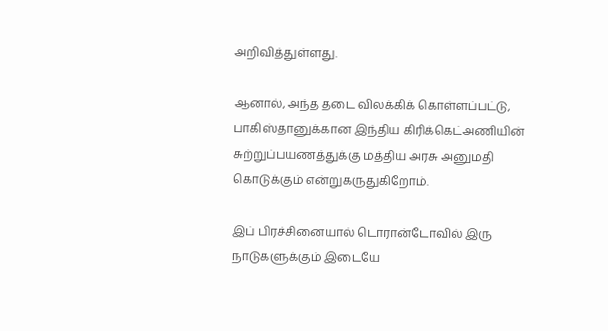அறிவித்துள்ளது.

ஆனால், அந்த தடை விலக்கிக் கொள்ளப்பட்டு, பாகிஸ்தானுக்கான இந்திய கிரிக்கெட்அணியின் சுற்றுப்பயணத்துக்கு மத்திய அரசு அனுமதி கொடுக்கும் என்றுகருதுகிறோம்.

இப் பிரச்சினையால் டொரான்டோவில் இரு நாடுகளுக்கும் இடையே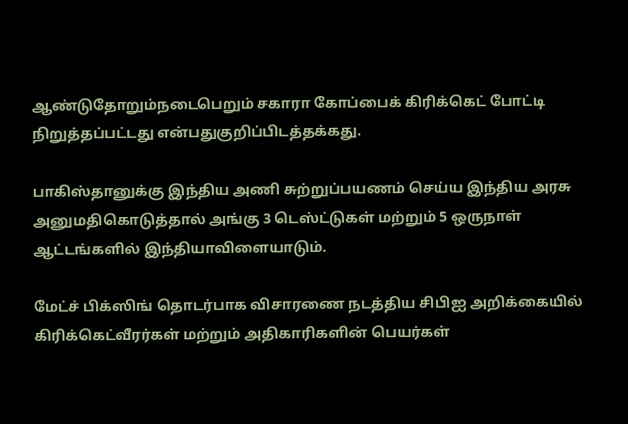ஆண்டுதோறும்நடைபெறும் சகாரா கோப்பைக் கிரிக்கெட் போட்டி நிறுத்தப்பட்டது என்பதுகுறிப்பிடத்தக்கது.

பாகிஸ்தானுக்கு இந்திய அணி சுற்றுப்பயணம் செய்ய இந்திய அரசு அனுமதிகொடுத்தால் அங்கு 3 டெஸ்ட்டுகள் மற்றும் 5 ஒருநாள் ஆட்டங்களில் இந்தியாவிளையாடும்.

மேட்ச் பிக்ஸிங் தொடர்பாக விசாரணை நடத்திய சிபிஐ அறிக்கையில் கிரிக்கெட்வீரர்கள் மற்றும் அதிகாரிகளின் பெயர்கள்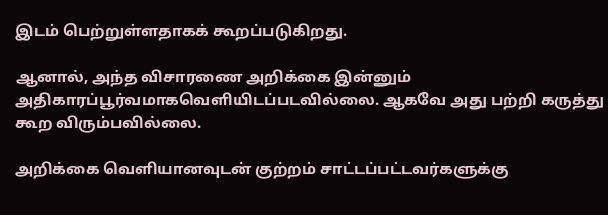இடம் பெற்றுள்ளதாகக் கூறப்படுகிறது.

ஆனால், அந்த விசாரணை அறிக்கை இன்னும் அதிகாரப்பூர்வமாகவெளியிடப்படவில்லை. ஆகவே அது பற்றி கருத்து கூற விரும்பவில்லை.

அறிக்கை வெளியானவுடன் குற்றம் சாட்டப்பட்டவர்களுக்கு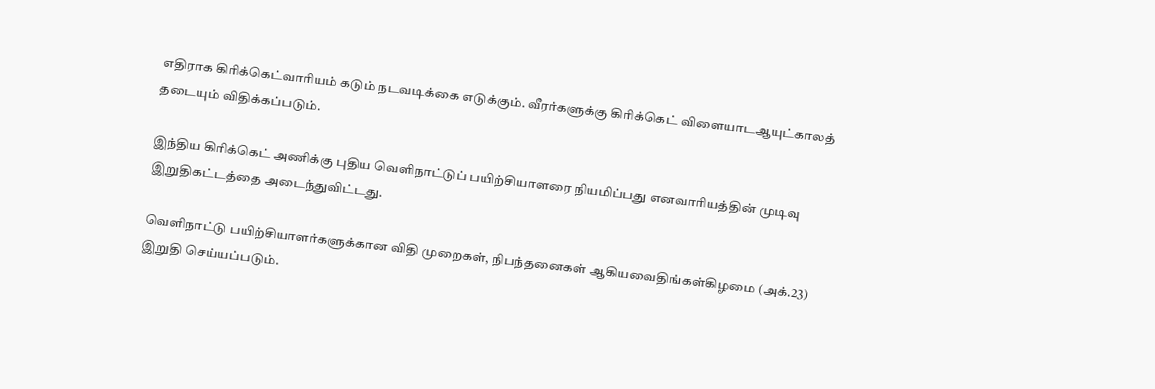எதிராக கிரிக்கெட்வாரியம் கடும் நடவடிக்கை எடுக்கும். வீரர்களுக்கு கிரிக்கெட் விளையாடஆயுட்காலத் தடையும் விதிக்கப்படும்.

இந்திய கிரிக்கெட் அணிக்கு புதிய வெளிநாட்டுப் பயிற்சியாளரை நியமிப்பது எனவாரியத்தின் முடிவு இறுதிகட்டத்தை அடைந்துவிட்டது.

வெளிநாட்டு பயிற்சியாளர்களுக்கான விதி முறைகள், நிபந்தனைகள் ஆகியவைதிங்கள்கிழமை (அக்.23) இறுதி செய்யப்படும்.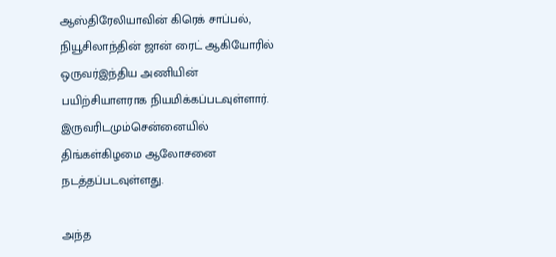ஆஸ்திரேலியாவின் கிரெக் சாப்பல், நியூசிலாந்தின் ஜான் ரைட் ஆகியோரில் ஒருவர்இந்திய அணியின் பயிற்சியாளராக நியமிக்கப்படவுள்ளார். இருவரிடமும்சென்னையில் திங்கள்கிழமை ஆலோசனை நடத்தப்படவுள்ளது.

அந்த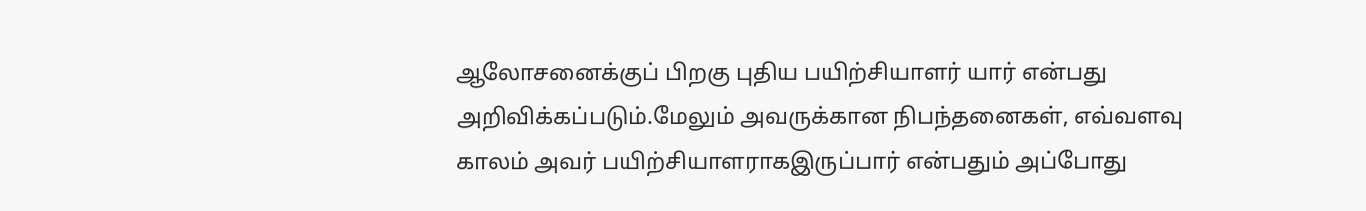ஆலோசனைக்குப் பிறகு புதிய பயிற்சியாளர் யார் என்பது அறிவிக்கப்படும்.மேலும் அவருக்கான நிபந்தனைகள், எவ்வளவு காலம் அவர் பயிற்சியாளராகஇருப்பார் என்பதும் அப்போது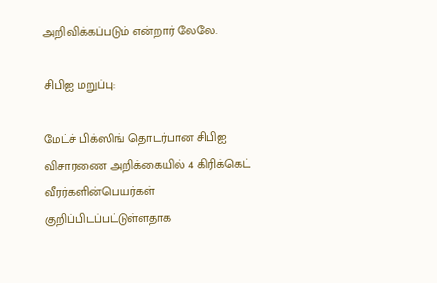அறிவிக்கப்படும் என்றார் லேலே.

சிபிஐ மறுப்பு:

மேட்ச் பிக்ஸிங் தொடர்பான சிபிஐ விசாரணை அறிக்கையில் 4 கிரிக்கெட் வீரர்களின்பெயர்கள் குறிப்பிடப்பட்டுள்ளதாக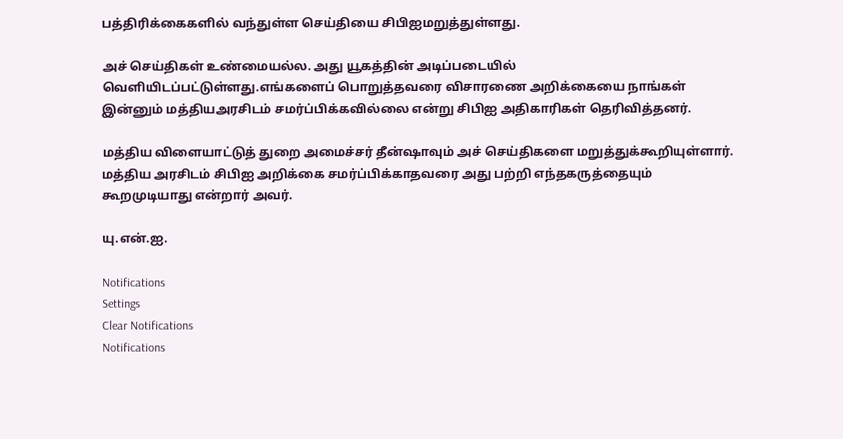பத்திரிக்கைகளில் வந்துள்ள செய்தியை சிபிஐமறுத்துள்ளது.

அச் செய்திகள் உண்மையல்ல. அது யூகத்தின் அடிப்படையில் வெளியிடப்பட்டுள்ளது.எங்களைப் பொறுத்தவரை விசாரணை அறிக்கையை நாங்கள் இன்னும் மத்தியஅரசிடம் சமர்ப்பிக்கவில்லை என்று சிபிஐ அதிகாரிகள் தெரிவித்தனர்.

மத்திய விளையாட்டுத் துறை அமைச்சர் தீன்ஷாவும் அச் செய்திகளை மறுத்துக்கூறியுள்ளார். மத்திய அரசிடம் சிபிஐ அறிக்கை சமர்ப்பிக்காதவரை அது பற்றி எந்தகருத்தையும் கூறமுடியாது என்றார் அவர்.

யு.என்.ஐ.

Notifications
Settings
Clear Notifications
Notifications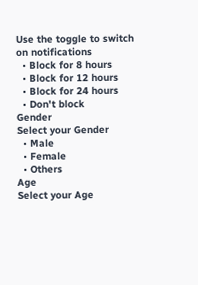Use the toggle to switch on notifications
  • Block for 8 hours
  • Block for 12 hours
  • Block for 24 hours
  • Don't block
Gender
Select your Gender
  • Male
  • Female
  • Others
Age
Select your Age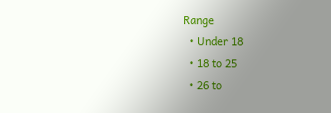Range
  • Under 18
  • 18 to 25
  • 26 to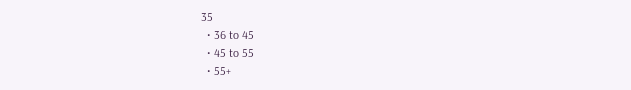35
  • 36 to 45
  • 45 to 55
  • 55+